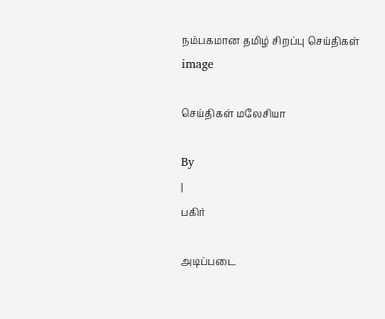நம்பகமான தமிழ் சிறப்பு செய்திகள்
image

செய்திகள் மலேசியா

By
|
பகிர்

அடிப்படை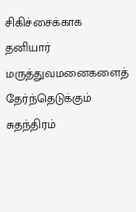சிகிச்சைக்காக தனியார் மருத்துவமனைகளைத் தேர்ந்தெடுக்கும் சுதந்திரம்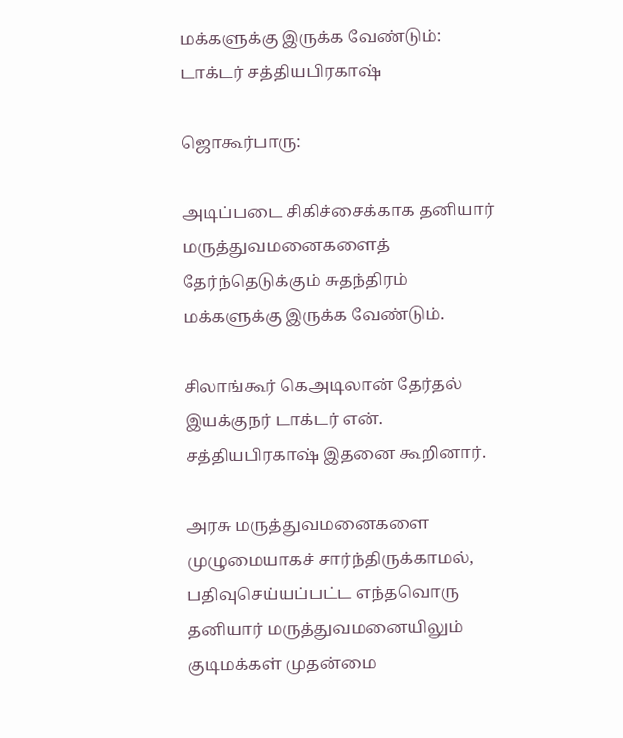மக்களுக்கு இருக்க வேண்டும்: டாக்டர் சத்தியபிரகாஷ்

ஜொகூர்பாரு:

அடிப்படை சிகிச்சைக்காக தனியார் மருத்துவமனைகளைத் தேர்ந்தெடுக்கும் சுதந்திரம் மக்களுக்கு இருக்க வேண்டும்.

சிலாங்கூர் கெஅடிலான் தேர்தல் இயக்குநர் டாக்டர் என். சத்தியபிரகாஷ் இதனை கூறினார்.

அரசு மருத்துவமனைகளை முழுமையாகச் சார்ந்திருக்காமல், பதிவுசெய்யப்பட்ட எந்தவொரு தனியார் மருத்துவமனையிலும் குடிமக்கள் முதன்மை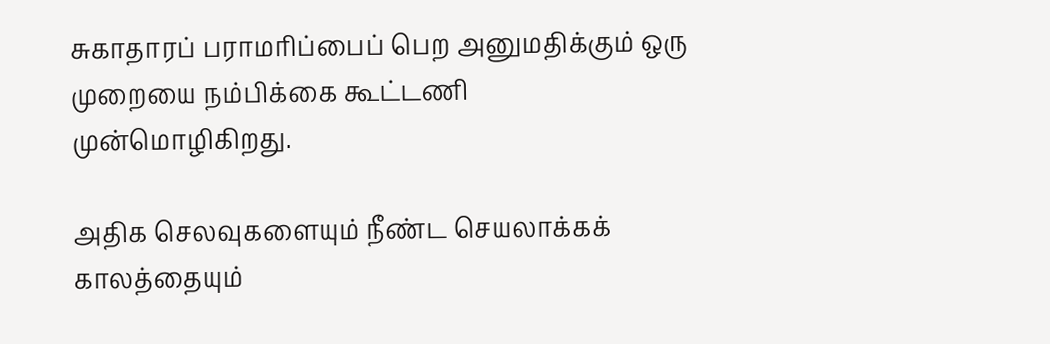சுகாதாரப் பராமரிப்பைப் பெற அனுமதிக்கும் ஒரு முறையை நம்பிக்கை கூட்டணி முன்மொழிகிறது.

அதிக செலவுகளையும் நீண்ட செயலாக்கக் காலத்தையும்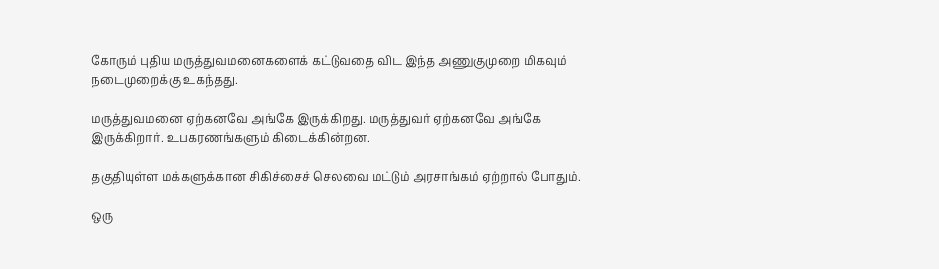கோரும் புதிய மருத்துவமனைகளைக் கட்டுவதை விட இந்த அணுகுமுறை மிகவும் நடைமுறைக்கு உகந்தது.

மருத்துவமனை ஏற்கனவே அங்கே இருக்கிறது. மருத்துவர் ஏற்கனவே அங்கே இருக்கிறார். உபகரணங்களும் கிடைக்கின்றன.

தகுதியுள்ள மக்களுக்கான சிகிச்சைச் செலவை மட்டும் அரசாங்கம் ஏற்றால் போதும்.

ஒரு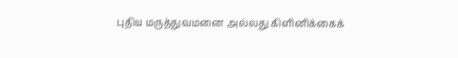புதிய மருத்துவமனை அல்லது கிளினிக்கைக்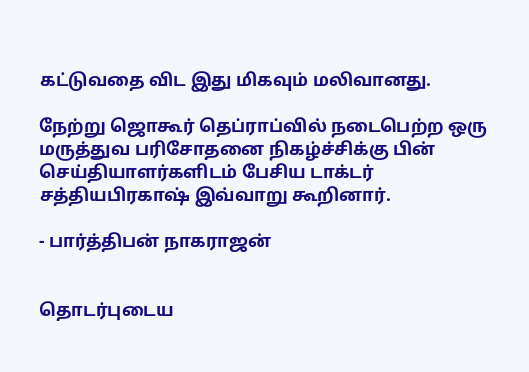கட்டுவதை விட இது மிகவும் மலிவானது.

நேற்று ஜொகூர் தெப்ராப்வில் நடைபெற்ற ஒரு மருத்துவ பரிசோதனை நிகழ்ச்சிக்கு பின் செய்தியாளர்களிடம் பேசிய டாக்டர் சத்தியபிரகாஷ் இவ்வாறு கூறினார்.

- பார்த்திபன் நாகராஜன்


தொடர்புடைய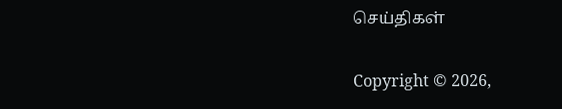செய்திகள்

Copyright © 2026,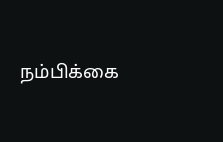நம்பிக்கை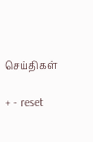செய்திகள்

+ - reset